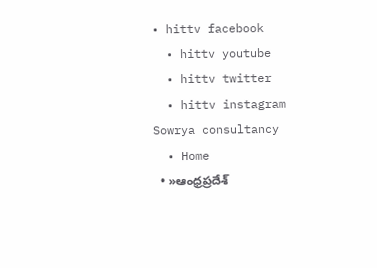• hittv facebook
  • hittv youtube
  • hittv twitter
  • hittv instagram
Sowrya consultancy
  • Home
  • »ఆంధ్రప్రదేశ్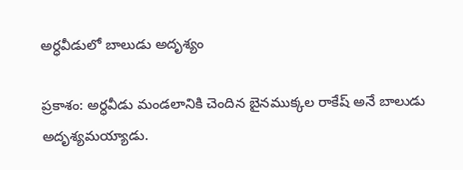అర్ధవీడులో బాలుడు అదృశ్యం

ప్రకాశం: అర్ధవీడు మండలానికి చెందిన బైనముక్కల రాకేష్ అనే బాలుడు అదృశ్యమయ్యాడు.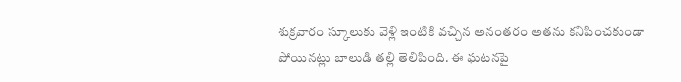శుక్రవారం స్కూలుకు వెళ్లి ఇంటికి వచ్చిన అనంతరం అతను కనిపించకుండా పోయినట్లు బాలుడి తల్లి తెలిపింది. ఈ ఘటనపై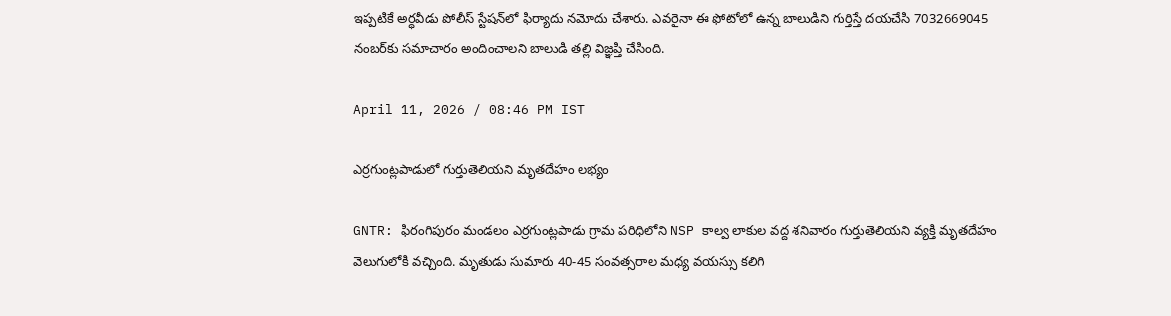ఇప్పటికే అర్ధవీడు పోలీస్ స్టేషన్‌లో ఫిర్యాదు నమోదు చేశారు. ఎవరైనా ఈ ఫోటోలో ఉన్న బాలుడిని గుర్తిస్తే దయచేసి 7032669045 నంబర్‌కు సమాచారం అందించాలని బాలుడి తల్లి విజ్ఞప్తి చేసింది.

April 11, 2026 / 08:46 PM IST

ఎర్రగుంట్లపాడులో గుర్తుతెలియని మృతదేహం లభ్యం

GNTR: ఫిరంగిపురం మండలం ఎర్రగుంట్లపాడు గ్రామ పరిధిలోని NSP కాల్వ లాకుల వద్ద శనివారం గుర్తుతెలియని వ్యక్తి మృతదేహం వెలుగులోకి వచ్చింది. మృతుడు సుమారు 40-45 సంవత్సరాల మధ్య వయస్సు కలిగి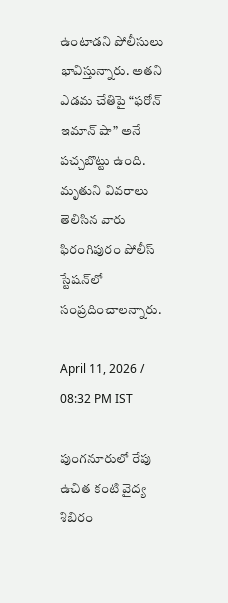ఉంటాడని పోలీసులు భావిస్తున్నారు. అతని ఎడమ చేతిపై “ఫరోన్ ఇమాన్ షా” అనే పచ్చబొట్టు ఉంది. మృతుని వివరాలు తెలిసిన వారు ఫిరంగిపురం పోలీస్ స్టేషన్‌లో సంప్రదించాలన్నారు.

April 11, 2026 / 08:32 PM IST

పుంగనూరులో రేపు ఉచిత కంటి వైద్య శిబిరం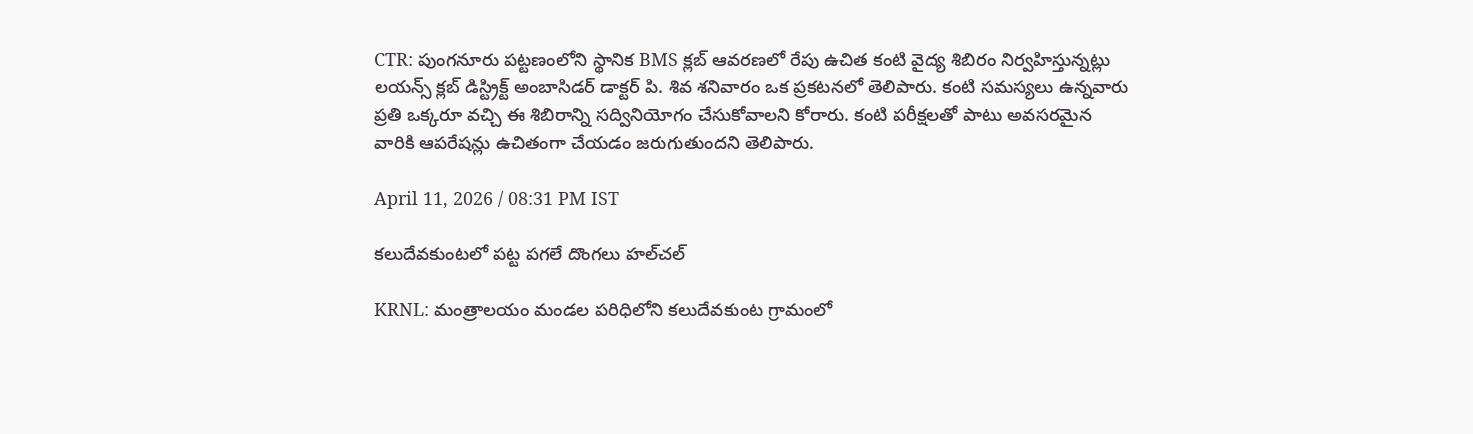CTR: పుంగనూరు పట్టణంలోని స్థానిక BMS క్లబ్ ఆవరణలో రేపు ఉచిత కంటి వైద్య శిబిరం నిర్వహిస్తున్నట్లు లయన్స్ క్లబ్ డిస్ట్రిక్ట్ అంబాసిడర్ డాక్టర్ పి. శివ శనివారం ఒక ప్రకటనలో తెలిపారు. కంటి సమస్యలు ఉన్నవారు ప్రతి ఒక్కరూ వచ్చి ఈ శిబిరాన్ని సద్వినియోగం చేసుకోవాలని కోరారు. కంటి పరీక్షలతో పాటు అవసరమైన వారికి ఆపరేషన్లు ఉచితంగా చేయడం జరుగుతుందని తెలిపారు.

April 11, 2026 / 08:31 PM IST

కలుదేవకుంటలో పట్ట పగలే దొంగలు హల్‌చల్

KRNL: మంత్రాలయం మండల పరిధిలోని కలుదేవకుంట గ్రామంలో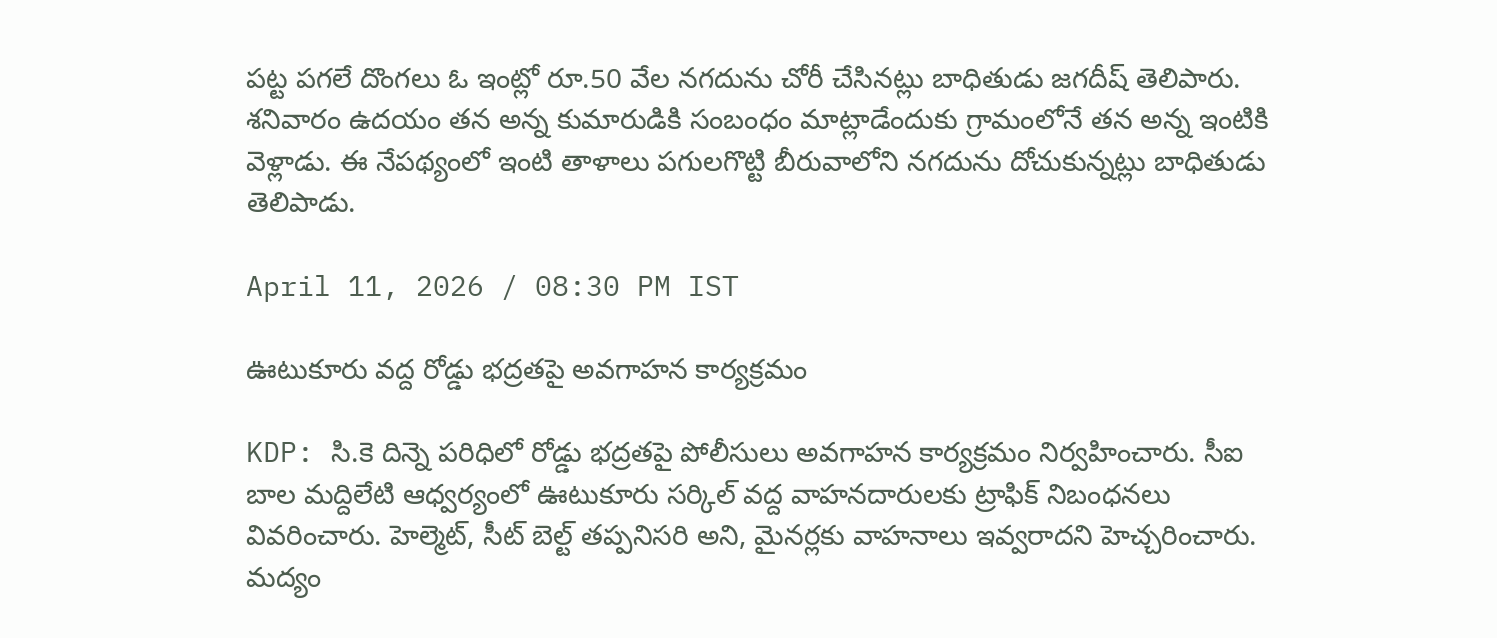పట్ట పగలే దొంగలు ఓ ఇంట్లో రూ.50 వేల నగదును చోరీ చేసినట్లు బాధితుడు జగదీష్ తెలిపారు. శనివారం ఉదయం తన అన్న కుమారుడికి సంబంధం మాట్లాడేందుకు గ్రామంలోనే తన అన్న ఇంటికి వెళ్లాడు. ఈ నేపథ్యంలో ఇంటి తాళాలు పగులగొట్టి బీరువాలోని నగదును దోచుకున్నట్లు బాధితుడు తెలిపాడు.

April 11, 2026 / 08:30 PM IST

ఊటుకూరు వద్ద రోడ్డు భద్రతపై అవగాహన కార్యక్రమం

KDP: సి.కె దిన్నె పరిధిలో రోడ్డు భద్రతపై పోలీసులు అవగాహన కార్యక్రమం నిర్వహించారు. సీఐ బాల మద్దిలేటి ఆధ్వర్యంలో ఊటుకూరు సర్కిల్ వద్ద వాహనదారులకు ట్రాఫిక్ నిబంధనలు వివరించారు. హెల్మెట్, సీట్ బెల్ట్ తప్పనిసరి అని, మైనర్లకు వాహనాలు ఇవ్వరాదని హెచ్చరించారు. మద్యం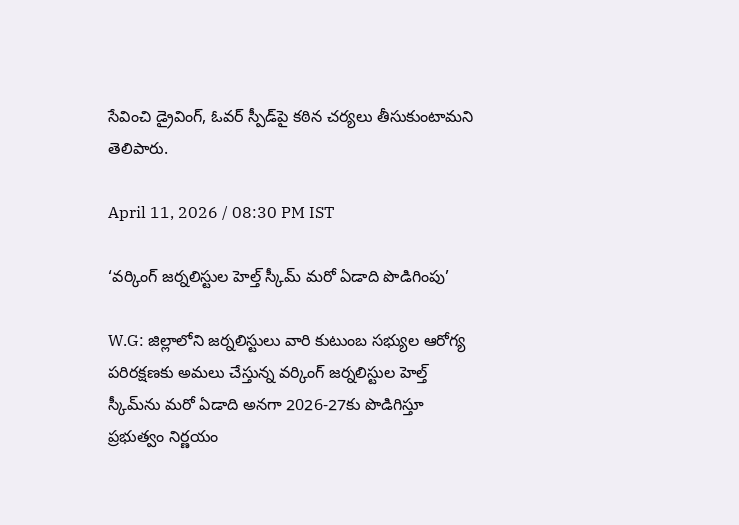సేవించి డ్రైవింగ్, ఓవర్ స్పీడ్‌పై కఠిన చర్యలు తీసుకుంటామని తెలిపారు.

April 11, 2026 / 08:30 PM IST

‘వర్కింగ్ జర్నలిస్టుల హెల్త్ స్కీమ్ మరో ఏడాది పొడిగింపు’

W.G: జిల్లాలోని జర్నలిస్టులు వారి కుటుంబ సభ్యుల ఆరోగ్య పరిరక్షణకు అమలు చేస్తున్న వర్కింగ్ జర్నలిస్టుల హెల్త్ స్కీమ్‌ను మరో ఏడాది అనగా 2026-27కు పొడిగిస్తూ ప్రభుత్వం నిర్ణయం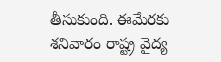తీసుకుంది. ఈమేరకు శనివారం రాష్ట్ర వైద్య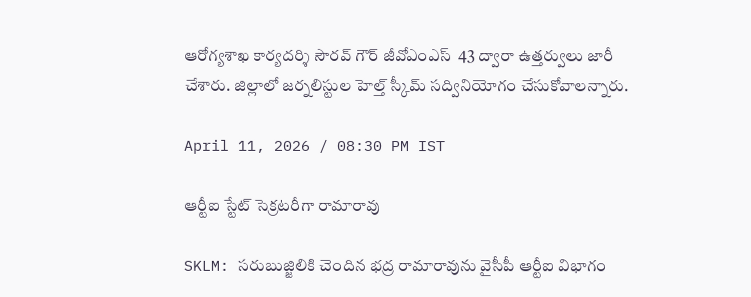ఆరోగ్యశాఖ కార్యదర్శి సౌరవ్ గౌర్ జీవోఎంఎస్  43 ద్వారా ఉత్తర్వులు జారీ చేశారు. జిల్లాలో జర్నలిస్టుల హెల్త్ స్కీమ్ సద్వినియోగం చేసుకోవాలన్నారు.

April 11, 2026 / 08:30 PM IST

ఆర్టీఐ స్టేట్ సెక్రటరీగా రామారావు

SKLM: సరుబుజ్జిలికి చెందిన భద్ర రామారావును వైసీపీ ఆర్టీఐ విభాగం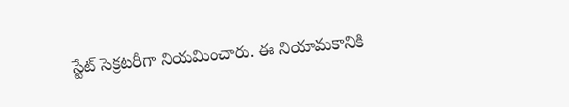స్టేట్ సెక్రటరీగా నియమించారు. ఈ నియామకానికి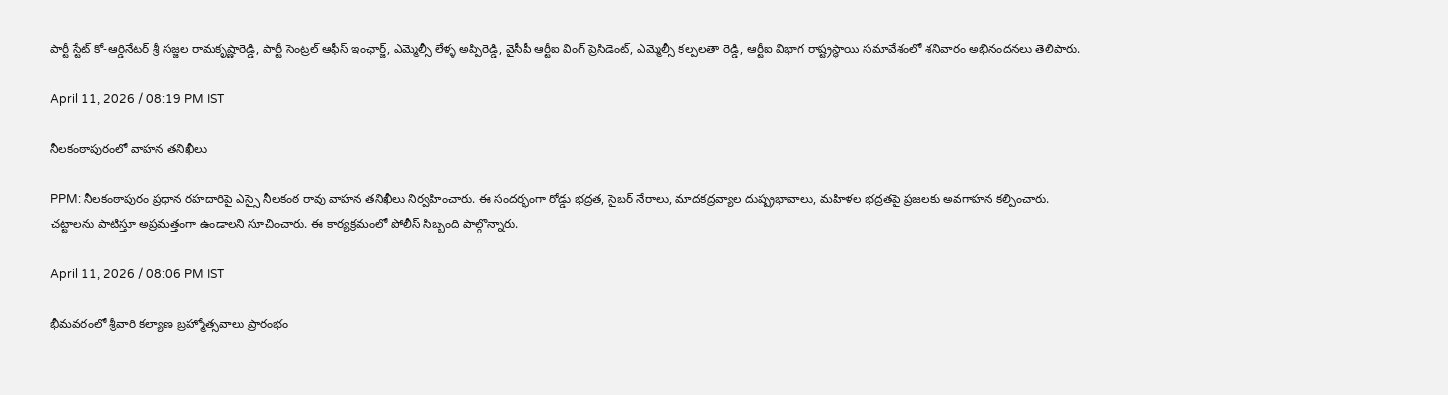పార్టీ స్టేట్ కో-ఆర్డినేటర్ శ్రీ సజ్జల రామకృష్ణారెడ్డి, పార్టీ సెంట్రల్ ఆఫీస్ ఇంఛార్జ్, ఎమ్మెల్సీ లేళ్ళ అప్పిరెడ్డి, వైసీపీ ఆర్టీఐ వింగ్ ప్రెసిడెంట్, ఎమ్మెల్సీ కల్పలతా రెడ్డి, ఆర్టీఐ విభాగ రాష్ట్రస్థాయి సమావేశంలో శనివారం అభినందనలు తెలిపారు.

April 11, 2026 / 08:19 PM IST

నీలకంఠాపురంలో వాహన తనిఖీలు

PPM: నీలకంఠాపురం ప్రధాన రహదారిపై ఎస్సై నీలకంఠ రావు వాహన తనిఖీలు నిర్వహించారు. ఈ సందర్భంగా రోడ్డు భద్రత, సైబర్ నేరాలు, మాదకద్రవ్యాల దుష్ప్రభావాలు, మహిళల భద్రతపై ప్రజలకు అవగాహన కల్పించారు. చట్టాలను పాటిస్తూ అప్రమత్తంగా ఉండాలని సూచించారు. ఈ కార్యక్రమంలో పోలీస్ సిబ్బంది పాల్గొన్నారు.

April 11, 2026 / 08:06 PM IST

భీమవరంలో శ్రీవారి కల్యాణ బ్రహ్మోత్సవాలు ప్రారంభం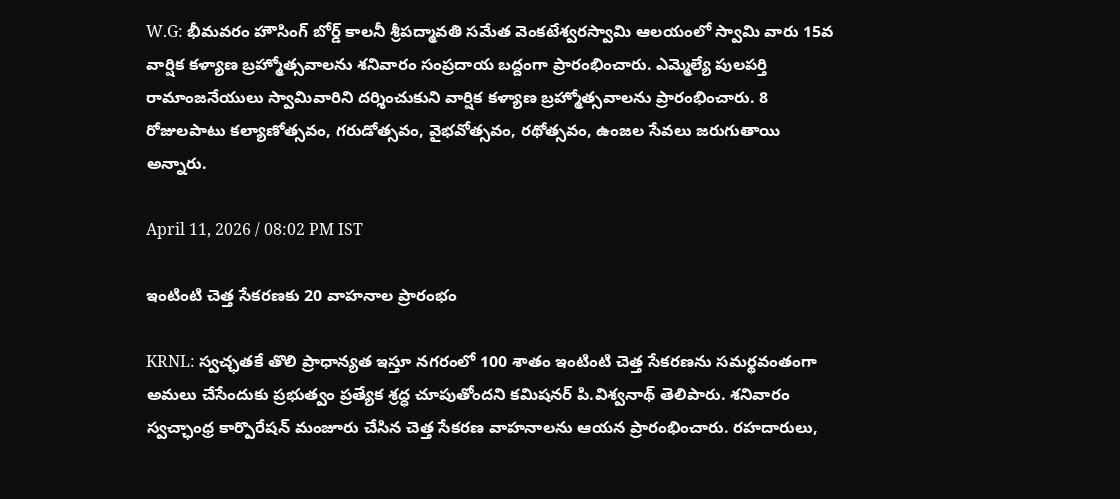W.G: భీమవరం హౌసింగ్ బోర్డ్ కాలనీ శ్రీపద్మావతి సమేత వెంకటేశ్వరస్వామి ఆలయంలో స్వామి వారు 15వ వార్షిక కళ్యాణ బ్రహ్మోత్సవాలను శనివారం సంప్రదాయ బద్దంగా ప్రారంభించారు. ఎమ్మెల్యే పులపర్తి రామాంజనేయులు స్వామివారిని దర్శించుకుని వార్షిక కళ్యాణ బ్రహ్మోత్సవాలను ప్రారంభించారు. 8 రోజులపాటు కల్యాణోత్సవం, గరుడోత్సవం, వైభవోత్సవం, రథోత్సవం, ఉంజల సేవలు జరుగుతాయి అన్నారు.

April 11, 2026 / 08:02 PM IST

ఇంటింటి చెత్త సేకరణకు 20 వాహనాల ప్రారంభం

KRNL: స్వచ్ఛతకే తొలి ప్రాధాన్యత ఇస్తూ నగరంలో 100 శాతం ఇంటింటి చెత్త సేకరణను సమర్థవంతంగా అమలు చేసేందుకు ప్రభుత్వం ప్రత్యేక శ్రద్ధ చూపుతోందని కమిషనర్ పి.విశ్వనాథ్ తెలిపారు. శనివారం స్వచ్ఛాంధ్ర కార్పొరేషన్ మంజూరు చేసిన చెత్త సేకరణ వాహనాలను ఆయన ప్రారంభించారు. రహదారులు,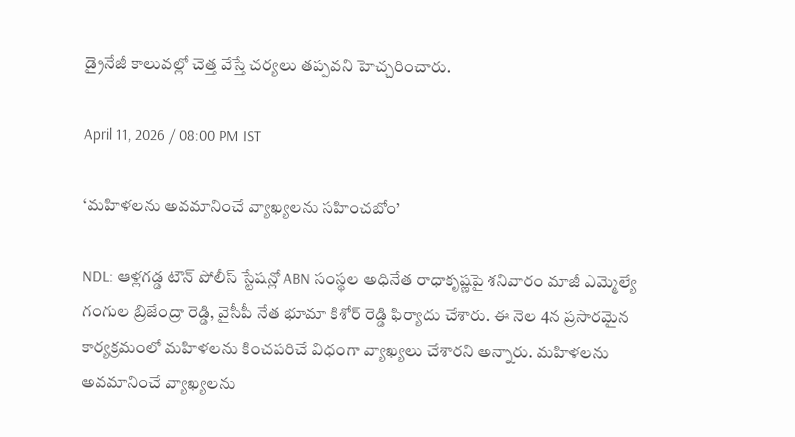డ్రైనేజీ కాలువల్లో చెత్త వేస్తే చర్యలు తప్పవని హెచ్చరించారు.

April 11, 2026 / 08:00 PM IST

‘మహిళలను అవమానించే వ్యాఖ్యలను సహించబోం’

NDL: ఆళ్లగడ్డ టౌన్ పోలీస్ స్టేషన్లో ABN సంస్థల అధినేత రాధాకృష్ణపై శనివారం మాజీ ఎమ్మెల్యే గంగుల బ్రిజేంద్రా రెడ్డి, వైసీపీ నేత భూమా కిశోర్ రెడ్డి ఫిర్యాదు చేశారు. ఈ నెల 4న ప్రసారమైన కార్యక్రమంలో మహిళలను కించపరిచే విధంగా వ్యాఖ్యలు చేశారని అన్నారు. మహిళలను అవమానించే వ్యాఖ్యలను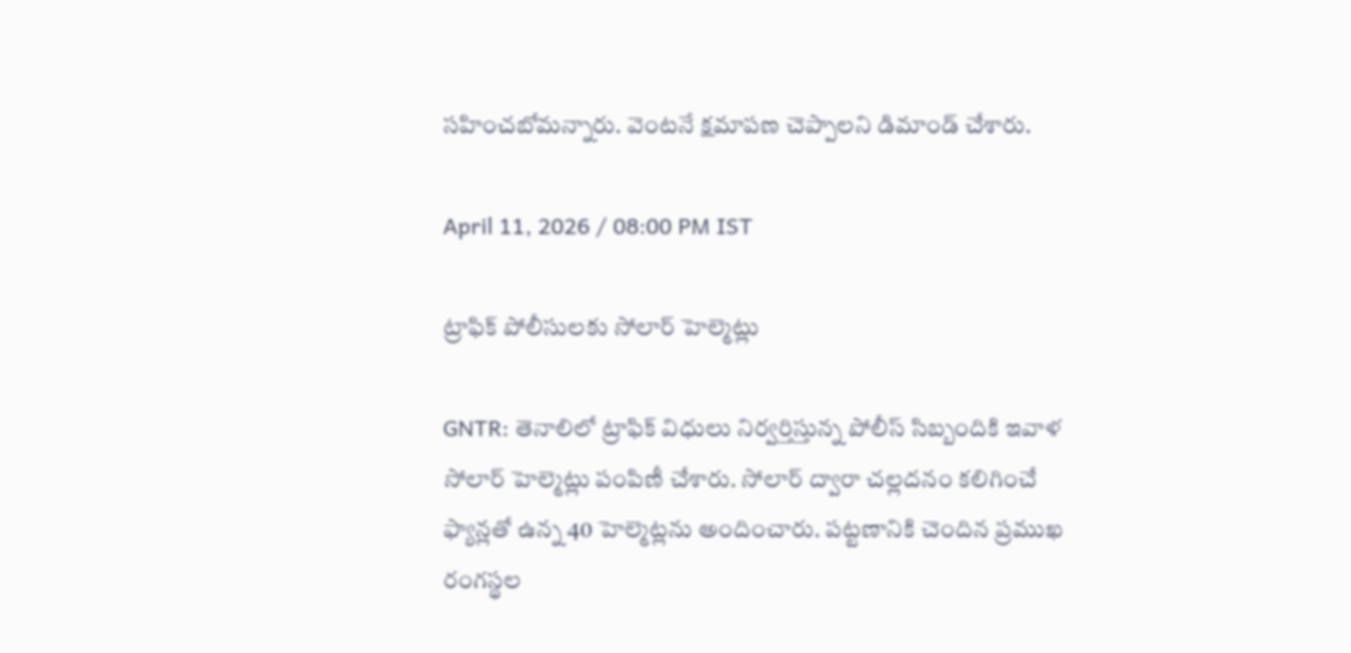సహించబోమన్నారు. వెంటనే క్షమాపణ చెప్పాలని డిమాండ్ చేశారు.

April 11, 2026 / 08:00 PM IST

ట్రాఫిక్ పోలీసులకు సోలార్ హెల్మెట్లు

GNTR: తెనాలిలో ట్రాఫిక్ విధులు నిర్వర్తిస్తున్న పోలీస్ సిబ్బందికి ఇవాళ సోలార్ హెల్మెట్లు పంపిణీ చేశారు. సోలార్ ద్వారా చల్లదనం కలిగించే ఫ్యాన్లతో ఉన్న 40 హెల్మెట్లను అందించారు. పట్టణానికి చెందిన ప్రముఖ రంగస్థల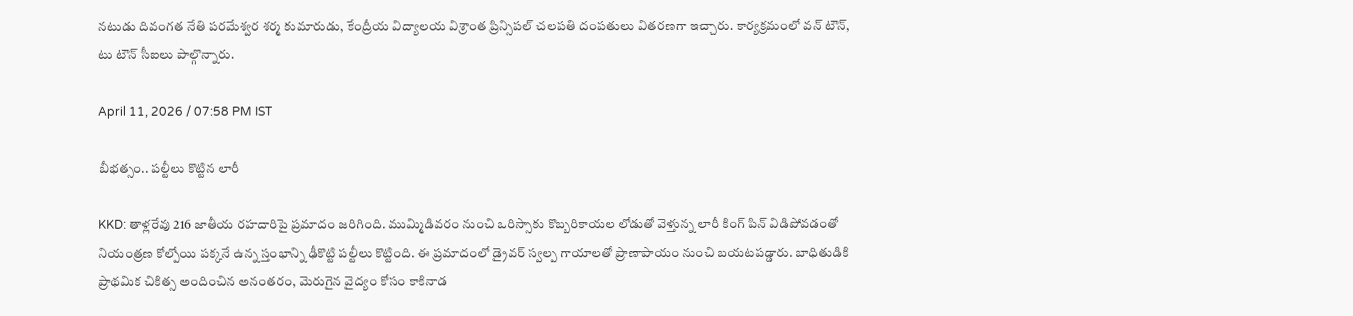నటుడు దివంగత నేతి పరమేశ్వర శర్మ కుమారుడు, కేంద్రీయ విద్యాలయ విశ్రాంత ప్రిన్సిపల్ చలపతి దంపతులు వితరణగా ఇచ్చారు. కార్యక్రమంలో వన్ టౌన్, టు టౌన్ సీఐలు పాల్గొన్నారు.

April 11, 2026 / 07:58 PM IST

బీభత్సం.. పల్టీలు కొట్టిన లారీ

KKD: తాళ్లరేవు 216 జాతీయ రహదారిపై ప్రమాదం జరిగింది. ముమ్మిడివరం నుంచి ఒరిస్సాకు కొబ్బరికాయల లోడుతో వెళ్తున్న లారీ కింగ్ పిన్ విడిపోవడంతో నియంత్రణ కోల్పోయి పక్కనే ఉన్న స్తంభాన్ని ఢీకొట్టి పల్టీలు కొట్టింది. ఈ ప్రమాదంలో డ్రైవర్ స్వల్ప గాయాలతో ప్రాణాపాయం నుంచి బయటపడ్డారు. బాధితుడికి ప్రాథమిక చికిత్స అందించిన అనంతరం, మెరుగైన వైద్యం కోసం కాకినాడ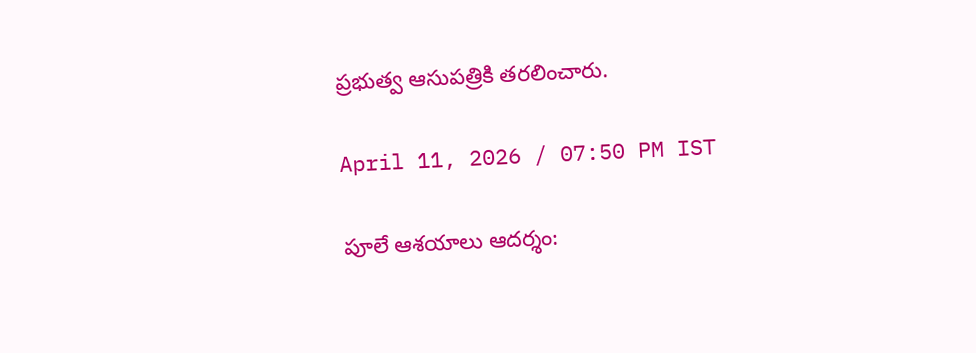ప్రభుత్వ ఆసుపత్రికి తరలించారు.

April 11, 2026 / 07:50 PM IST

పూలే ఆశయాలు ఆదర్శం: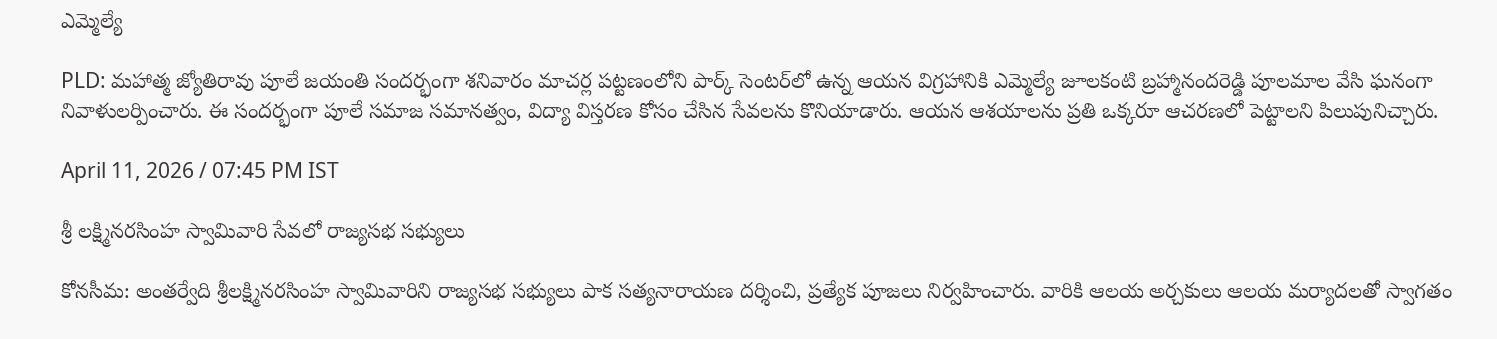ఎమ్మెల్యే

PLD: మహాత్మ జ్యోతిరావు పూలే జయంతి సందర్భంగా శనివారం మాచర్ల పట్టణంలోని పార్క్ సెంటర్‌లో ఉన్న ఆయన విగ్రహానికి ఎమ్మెల్యే జూలకంటి బ్రహ్మానందరెడ్డి పూలమాల వేసి ఘనంగా నివాళులర్పించారు. ఈ సందర్భంగా పూలే సమాజ సమానత్వం, విద్యా విస్తరణ కోసం చేసిన సేవలను కొనియాడారు. ఆయన ఆశయాలను ప్రతి ఒక్కరూ ఆచరణలో పెట్టాలని పిలుపునిచ్చారు.

April 11, 2026 / 07:45 PM IST

శ్రీ లక్ష్మినరసింహ స్వామివారి సేవలో రాజ్యసభ సభ్యులు

కోనసీమ: అంతర్వేది శ్రీలక్ష్మినరసింహ స్వామివారిని రాజ్యసభ సభ్యులు పాక సత్యనారాయణ దర్శించి, ప్రత్యేక పూజలు నిర్వహించారు. వారికి ఆలయ అర్చకులు ఆలయ మర్యాదలతో స్వాగతం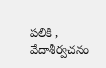పలికి , వేదాశీర్వచనం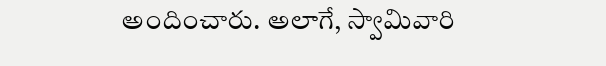అందించారు. అలాగే, స్వామివారి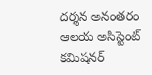దర్శన అనంతరం ఆలయ అసిస్టెంట్ కమిషనర్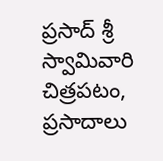ప్రసాద్ శ్రీ స్వామివారి చిత్రపటం, ప్రసాదాలు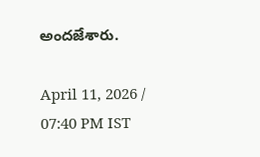అందజేశారు.

April 11, 2026 / 07:40 PM IST